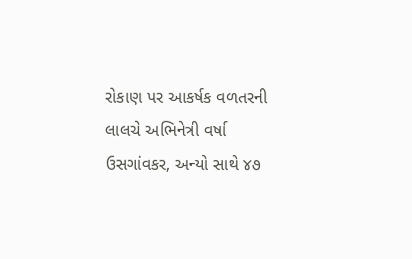રોકાણ પર આકર્ષક વળતરની લાલચે અભિનેત્રી વર્ષા ઉસગાંવકર, અન્યો સાથે ૪૭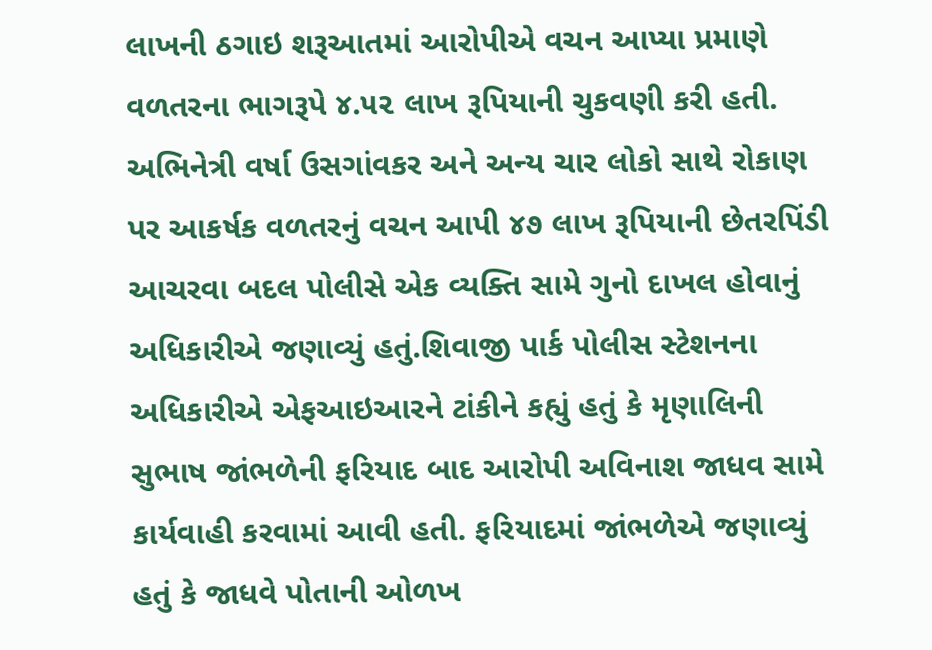લાખની ઠગાઇ શરૂઆતમાં આરોપીએ વચન આપ્યા પ્રમાણે વળતરના ભાગરૂપે ૪.૫૨ લાખ રૂપિયાની ચુકવણી કરી હતી. અભિનેત્રી વર્ષા ઉસગાંવકર અને અન્ય ચાર લોકો સાથે રોકાણ પર આકર્ષક વળતરનું વચન આપી ૪૭ લાખ રૂપિયાની છેતરપિંડી આચરવા બદલ પોલીસે એક વ્યક્તિ સામે ગુનો દાખલ હોવાનું અધિકારીએ જણાવ્યું હતું.શિવાજી પાર્ક પોલીસ સ્ટેશનના અધિકારીએ એફઆઇઆરને ટાંકીને કહ્યું હતું કે મૃણાલિની સુભાષ જાંભળેની ફરિયાદ બાદ આરોપી અવિનાશ જાધવ સામે કાર્યવાહી કરવામાં આવી હતી. ફરિયાદમાં જાંભળેએ જણાવ્યું હતું કે જાધવે પોતાની ઓળખ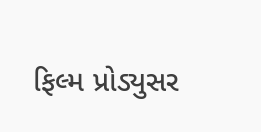ફિલ્મ પ્રોડ્યુસર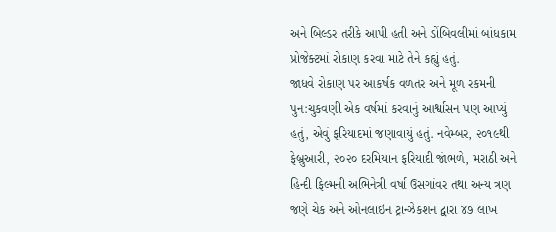અને બિલ્ડર તરીકે આપી હતી અને ડોંબિવલીમાં બાંધકામ પ્રોજેક્ટમાં રોકાણ કરવા માટે તેને કહ્યું હતું.
જાધવે રોકાણ પર આકર્ષક વળતર અને મૂળ રકમની પુન:ચુકવણી એક વર્ષમાં કરવાનું આર્શ્વાસન પણ આપ્યું હતું, એવું ફરિયાદમાં જણાવાયું હતું. નવેમ્બર, ૨૦૧૯થી ફેબ્રુઆરી, ૨૦૨૦ દરમિયાન ફરિયાદી જાંભળે, મરાઠી અને હિન્દી ફિલ્મની અભિનેત્રી વર્ષા ઉસગાંવર તથા અન્ય ત્રણ જણે ચેક અને ઓનલાઇન ટ્રાન્ઝેકશન દ્વારા ૪૭ લાખ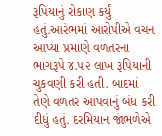રૂપિયાનું રોકાણ કર્યું હતું.આરંભમાં આરોપીએ વચન આપ્યા પ્રમાણે વળતરના ભાગરૂપે ૪.૫૨ લાખ રૂપિયાની ચુકવણી કરી હતી. બાદમાં તેણે વળતર આપવાનું બંધ કરી દીધું હતું. દરમિયાન જાંભળેએ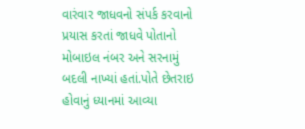વારંવાર જાધવનો સંપર્ક કરવાનો પ્રયાસ કરતાં જાધવે પોતાનો મોબાઇલ નંબર અને સરનામું બદલી નાખ્યાં હતાં.પોતે છેતરાઇ હોવાનું ધ્યાનમાં આવ્યા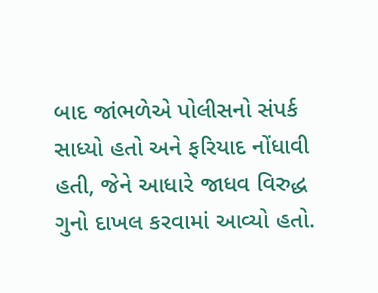બાદ જાંભળેએ પોલીસનો સંપર્ક સાધ્યો હતો અને ફરિયાદ નોંધાવી હતી, જેને આધારે જાધવ વિરુદ્ધ ગુનો દાખલ કરવામાં આવ્યો હતો.